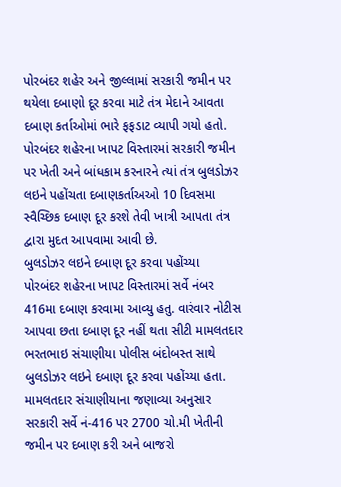પોરબંદર શહેર અને જીલ્લામાં સરકારી જમીન પર થયેલા દબાણો દૂર કરવા માટે તંત્ર મેદાને આવતા દબાણ કર્તાઓમાં ભારે ફફડાટ વ્યાપી ગયો હતો. પોરબંદર શહેરના ખાપટ વિસ્તારમાં સરકારી જમીન પર ખેતી અને બાંધકામ કરનારને ત્યાં તંત્ર બુલડોઝર લઇને પહોંચતા દબાણકર્તાઅઓ 10 દિવસમા સ્વૈચ્છિક દબાણ દૂર કરશે તેવી ખાત્રી આપતા તંત્ર દ્વારા મુદત આપવામા આવી છે.
બુલડોઝર લઇને દબાણ દૂર કરવા પહોંચ્યા
પોરબંદર શહેરના ખાપટ વિસ્તારમાં સર્વે નંબર 416મા દબાણ કરવામા આવ્યુ હતુ. વારંવાર નોટીસ આપવા છતા દબાણ દૂર નહીં થતા સીટી મામલતદાર ભરતભાઇ સંચાણીયા પોલીસ બંદોબસ્ત સાથે બુલડોઝર લઇને દબાણ દૂર કરવા પહોંચ્યા હતા. મામલતદાર સંચાણીયાના જણાવ્યા અનુસાર સરકારી સર્વે નં-416 પર 2700 ચો.મી ખેતીની જમીન પર દબાણ કરી અને બાજરો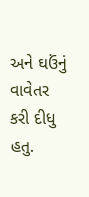અને ઘઉંનું વાવેતર કરી દીધુ હતુ.